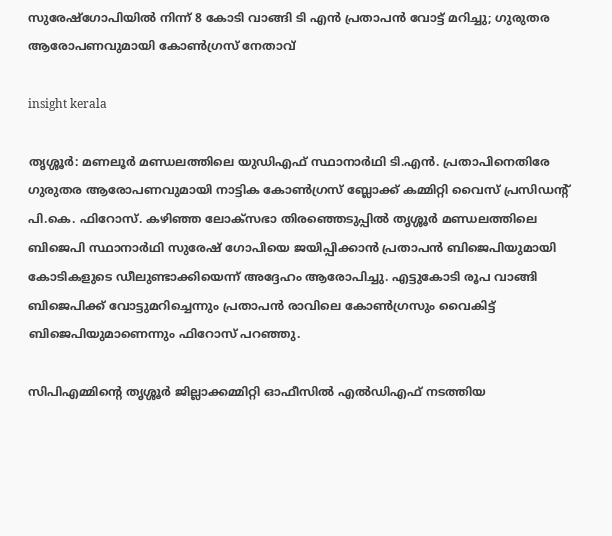സുരേഷ്ഗോപിയിൽ നിന്ന് 8 കോടി വാങ്ങി ടി എൻ പ്രതാപൻ വോട്ട് മറിച്ചു; ഗുരുതര ആരോപണവുമായി കോൺഗ്രസ് നേതാവ്

insight kerala

തൃശ്ശൂർ: മണലൂർ മണ്ഡലത്തിലെ യുഡിഎഫ് സ്ഥാനാർഥി ടി.എൻ. പ്രതാപിനെതിരേ ഗുരുതര ആരോപണവുമായി നാട്ടിക കോൺഗ്രസ് ബ്ലോക്ക് കമ്മിറ്റി വൈസ് പ്രസിഡന്റ് പി.കെ. ഫിറോസ്. കഴിഞ്ഞ ലോക്‌സഭാ തിരഞ്ഞെടുപ്പിൽ തൃശ്ശൂർ മണ്ഡലത്തിലെ ബിജെപി സ്ഥാനാർഥി സുരേഷ് ഗോപിയെ ജയിപ്പിക്കാൻ പ്രതാപൻ ബിജെപിയുമായി കോടികളുടെ ഡീലുണ്ടാക്കിയെന്ന് അദ്ദേഹം ആരോപിച്ചു. എട്ടുകോടി രൂപ വാങ്ങി ബിജെപിക്ക് വോട്ടുമറിച്ചെന്നും പ്രതാപൻ രാവിലെ കോൺഗ്രസും വൈകിട്ട് ബിജെപിയുമാണെന്നും ഫിറോസ് പറഞ്ഞു.

സിപിഎമ്മിന്റെ തൃശ്ശൂർ ജില്ലാക്കമ്മിറ്റി ഓഫീസിൽ എൽഡിഎഫ് നടത്തിയ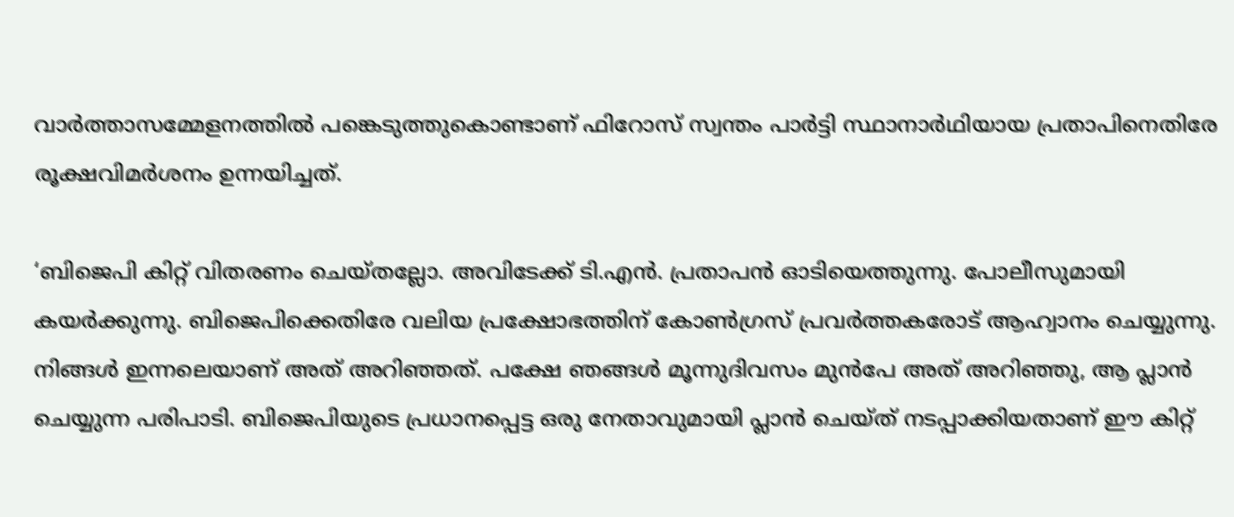വാർത്താസമ്മേളനത്തിൽ പങ്കെടുത്തുകൊണ്ടാണ് ഫിറോസ് സ്വന്തം പാർട്ടി സ്ഥാനാർഥിയായ പ്രതാപിനെതിരേ രൂക്ഷവിമർശനം ഉന്നയിച്ചത്.

‘ബിജെപി കിറ്റ് വിതരണം ചെയ്തല്ലോ. അവിടേക്ക് ടി.എൻ. പ്രതാപൻ ഓടിയെത്തുന്നു. പോലീസുമായി കയർക്കുന്നു. ബിജെപിക്കെതിരേ വലിയ പ്രക്ഷോഭത്തിന് കോൺഗ്രസ് പ്രവർത്തകരോട് ആഹ്വാനം ചെയ്യുന്നു. നിങ്ങൾ ഇന്നലെയാണ് അത് അറിഞ്ഞത്. പക്ഷേ ഞങ്ങൾ മൂന്നുദിവസം മുൻപേ അത് അറിഞ്ഞു, ആ പ്ലാൻ ചെയ്യുന്ന പരിപാടി. ബിജെപിയുടെ പ്രധാനപ്പെട്ട ഒരു നേതാവുമായി പ്ലാൻ ചെയ്ത് നടപ്പാക്കിയതാണ് ഈ കിറ്റ്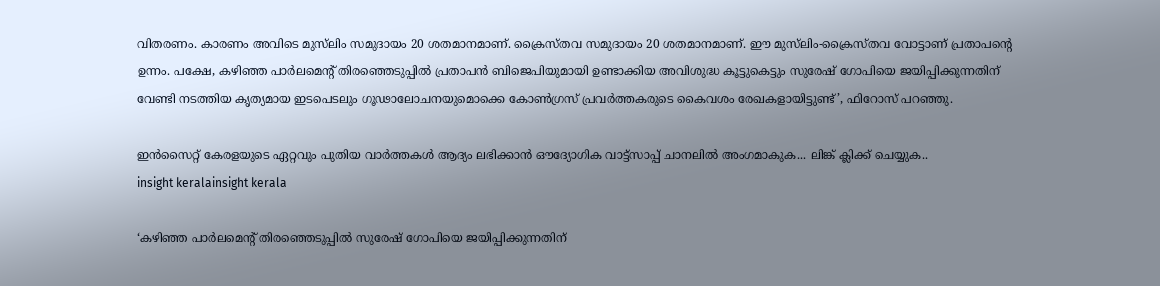വിതരണം. കാരണം അവിടെ മുസ്‌ലിം സമുദായം 20 ശതമാനമാണ്. ക്രൈസ്തവ സമുദായം 20 ശതമാനമാണ്. ഈ മുസ്‌ലിം-ക്രൈസ്തവ വോട്ടാണ് പ്രതാപന്റെ ഉന്നം. പക്ഷേ, കഴിഞ്ഞ പാർലമെന്റ് തിരഞ്ഞെടുപ്പിൽ പ്രതാപൻ ബിജെപിയുമായി ഉണ്ടാക്കിയ അവിശുദ്ധ കൂട്ടുകെട്ടും സുരേഷ് ഗോപിയെ ജയിപ്പിക്കുന്നതിന് വേണ്ടി നടത്തിയ കൃത്യമായ ഇടപെടലും ഗൂഢാലോചനയുമൊക്കെ കോൺഗ്രസ് പ്രവർത്തകരുടെ കൈവശം രേഖകളായിട്ടുണ്ട്’, ഫിറോസ് പറഞ്ഞു.

ഇൻസൈറ്റ് കേരളയുടെ ഏറ്റവും പുതിയ വാർത്തകൾ ആദ്യം ലഭിക്കാൻ ഔദ്യോഗിക വാട്ട്‌സാപ്പ് ചാനലിൽ അംഗമാകുക... ലിങ്ക് ക്ലിക്ക് ചെയ്യുക..
insight keralainsight kerala

‘കഴിഞ്ഞ പാർലമെന്റ് തിരഞ്ഞെടുപ്പിൽ സുരേഷ് ഗോപിയെ ജയിപ്പിക്കുന്നതിന്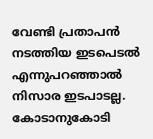വേണ്ടി പ്രതാപൻ നടത്തിയ ഇടപെടൽ എന്നുപറഞ്ഞാൽ നിസാര ഇടപാടല്ല. കോടാനുകോടി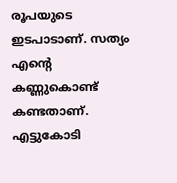രൂപയുടെ ഇടപാടാണ്. സത്യം എന്റെ കണ്ണുകൊണ്ട് കണ്ടതാണ്. എട്ടുകോടി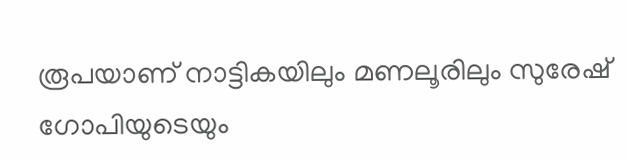രൂപയാണ് നാട്ടികയിലും മണലൂരിലും സുരേഷ് ഗോപിയുടെയും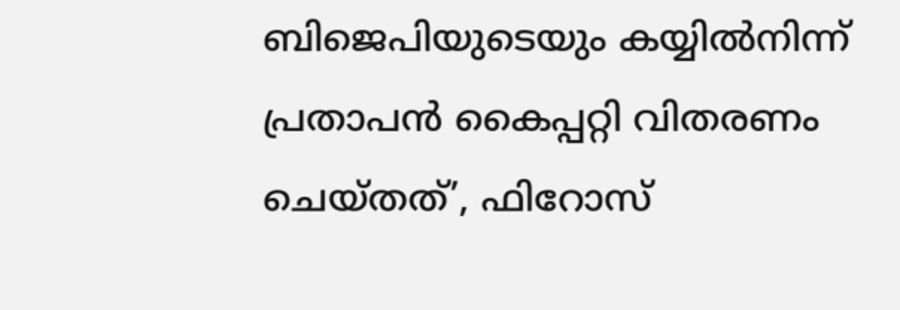ബിജെപിയുടെയും കയ്യിൽനിന്ന് പ്രതാപൻ കൈപ്പറ്റി വിതരണം ചെയ്തത്’, ഫിറോസ്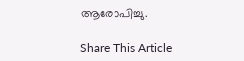ആരോപിച്ചു.

Share This Article